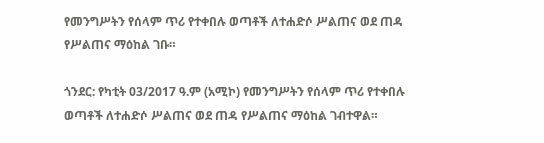የመንግሥትን የሰላም ጥሪ የተቀበሉ ወጣቶች ለተሐድሶ ሥልጠና ወደ ጠዳ የሥልጠና ማዕከል ገቡ።

ጎንደር: የካቲት 03/2017 ዓ.ም (አሚኮ) የመንግሥትን የሰላም ጥሪ የተቀበሉ ወጣቶች ለተሐድሶ ሥልጠና ወደ ጠዳ የሥልጠና ማዕከል ገብተዋል።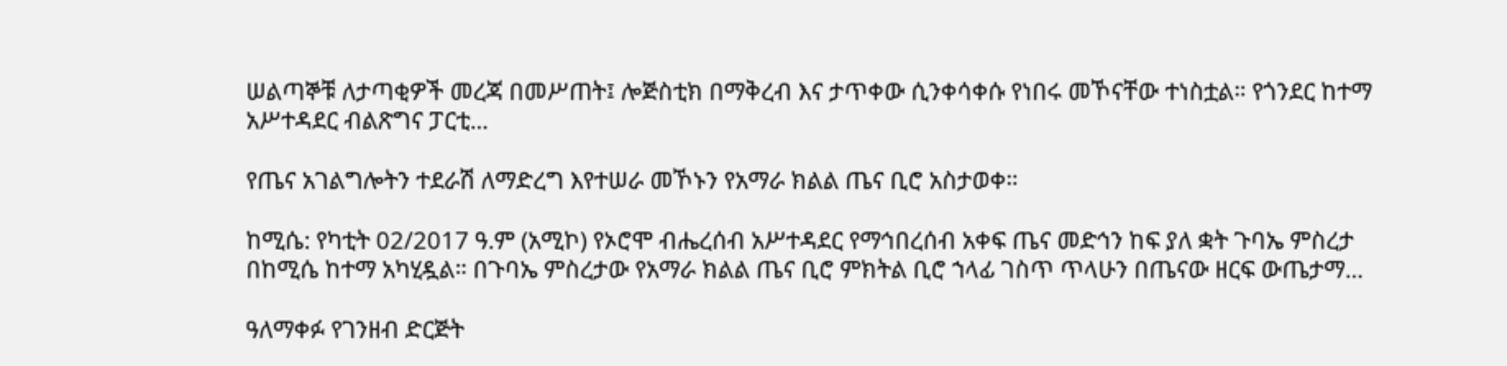ሠልጣኞቹ ለታጣቂዎች መረጃ በመሥጠት፤ ሎጅስቲክ በማቅረብ እና ታጥቀው ሲንቀሳቀሱ የነበሩ መኾናቸው ተነስቷል። የጎንደር ከተማ አሥተዳደር ብልጽግና ፓርቲ...

የጤና አገልግሎትን ተደራሽ ለማድረግ እየተሠራ መኾኑን የአማራ ክልል ጤና ቢሮ አስታወቀ።

ከሚሴ: የካቲት 02/2017 ዓ.ም (አሚኮ) የኦሮሞ ብሔረሰብ አሥተዳደር የማኅበረሰብ አቀፍ ጤና መድኅን ከፍ ያለ ቋት ጉባኤ ምስረታ በከሚሴ ከተማ አካሂዷል። በጉባኤ ምስረታው የአማራ ክልል ጤና ቢሮ ምክትል ቢሮ ኀላፊ ገስጥ ጥላሁን በጤናው ዘርፍ ውጤታማ...

ዓለማቀፉ የገንዘብ ድርጅት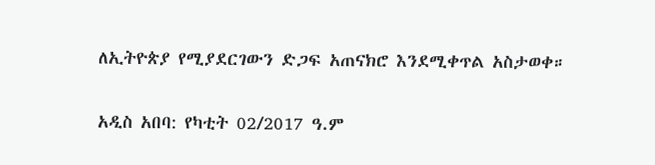ለኢትዮጵያ የሚያደርገውን ድጋፍ አጠናክሮ እንደሚቀጥል አስታወቀ።

አዲስ አበባ: የካቲት 02/2017 ዓ.ም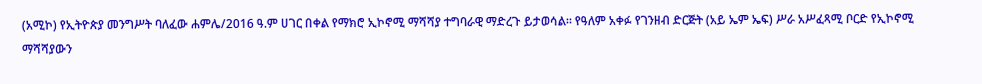(አሚኮ) የኢትዮጵያ መንግሥት ባለፈው ሐምሌ/2016 ዓ.ም ሀገር በቀል የማክሮ ኢኮኖሚ ማሻሻያ ተግባራዊ ማድረጉ ይታወሳል። የዓለም አቀፉ የገንዘብ ድርጅት (አይ ኤም ኤፍ) ሥራ አሥፈጻሚ ቦርድ የኢኮኖሚ ማሻሻያውን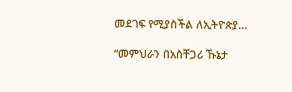መደገፍ የሚያስችል ለኢትዮጵያ...

“መምህራን በአስቸጋሪ ኹኔታ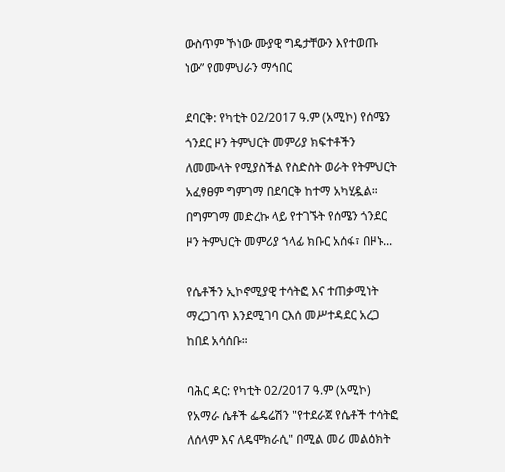ውስጥም ኾነው ሙያዊ ግዴታቸውን እየተወጡ ነው” የመምህራን ማኅበር

ደባርቅ: የካቲት 02/2017 ዓ.ም (አሚኮ) የሰሜን ጎንደር ዞን ትምህርት መምሪያ ክፍተቶችን ለመሙላት የሚያስችል የስድስት ወራት የትምህርት አፈፃፀም ግምገማ በደባርቅ ከተማ አካሂዷል። በግምገማ መድረኩ ላይ የተገኙት የሰሜን ጎንደር ዞን ትምህርት መምሪያ ኀላፊ ክቡር አሰፋ፣ በዞኑ...

የሴቶችን ኢኮኖሚያዊ ተሳትፎ እና ተጠቃሚነት ማረጋገጥ እንደሚገባ ርእሰ መሥተዳደር አረጋ ከበደ አሳሰቡ።

ባሕር ዳር: የካቲት 02/2017 ዓ.ም (አሚኮ) የአማራ ሴቶች ፌዴሬሽን "የተደራጀ የሴቶች ተሳትፎ ለሰላም እና ለዴሞክራሲ" በሚል መሪ መልዕክት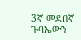3ኛ መደበኛ ጉባኤውን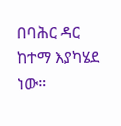በባሕር ዳር ከተማ እያካሄደ ነው።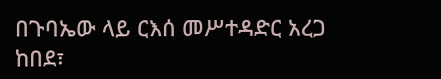በጉባኤው ላይ ርእሰ መሥተዳድር አረጋ ከበደ፣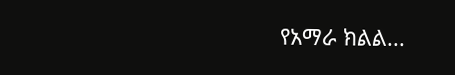የአማራ ክልል...